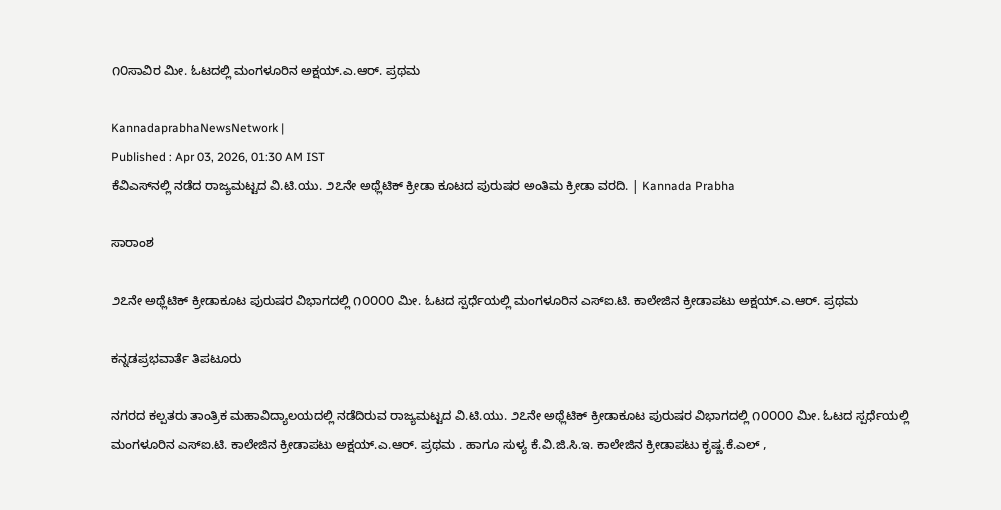೧೦ಸಾವಿರ ಮೀ. ಓಟದಲ್ಲಿ ಮಂಗಳೂರಿನ ಅಕ್ಷಯ್.ಎ.ಆರ್. ಪ್ರಥಮ

KannadaprabhaNewsNetwork |
Published : Apr 03, 2026, 01:30 AM IST
ಕೆವಿಎಸ್‌ನಲ್ಲಿ ನಡೆದ ರಾಜ್ಯಮಟ್ಟದ ವಿ.ಟಿ.ಯು. ೨೭ನೇ ಅಥ್ಲೆಟಿಕ್ ಕ್ರೀಡಾ ಕೂಟದ ಪುರುಷರ ಅಂತಿಮ ಕ್ರೀಡಾ ವರದಿ. | Kannada Prabha

ಸಾರಾಂಶ

೨೭ನೇ ಅಥ್ಲೆಟಿಕ್ ಕ್ರೀಡಾಕೂಟ ಪುರುಷರ ವಿಭಾಗದಲ್ಲಿ ೧೦೦೦೦ ಮೀ. ಓಟದ ಸ್ಪರ್ಧೆಯಲ್ಲಿ ಮಂಗಳೂರಿನ ಎಸ್‌ಐ.ಟಿ. ಕಾಲೇಜಿನ ಕ್ರೀಡಾಪಟು ಅಕ್ಷಯ್.ಎ.ಆರ್. ಪ್ರಥಮ

ಕನ್ನಡಪ್ರಭವಾರ್ತೆ ತಿಪಟೂರು

ನಗರದ ಕಲ್ಪತರು ತಾಂತ್ರಿಕ ಮಹಾವಿದ್ಯಾಲಯದಲ್ಲಿ ನಡೆದಿರುವ ರಾಜ್ಯಮಟ್ಟದ ವಿ.ಟಿ.ಯು. ೨೭ನೇ ಅಥ್ಲೆಟಿಕ್ ಕ್ರೀಡಾಕೂಟ ಪುರುಷರ ವಿಭಾಗದಲ್ಲಿ ೧೦೦೦೦ ಮೀ. ಓಟದ ಸ್ಪರ್ಧೆಯಲ್ಲಿ ಮಂಗಳೂರಿನ ಎಸ್‌ಐ.ಟಿ. ಕಾಲೇಜಿನ ಕ್ರೀಡಾಪಟು ಅಕ್ಷಯ್.ಎ.ಆರ್. ಪ್ರಥಮ . ಹಾಗೂ ಸುಳ್ಯ ಕೆ.ವಿ.ಜಿ.ಸಿ.ಇ. ಕಾಲೇಜಿನ ಕ್ರೀಡಾಪಟು ಕೃಷ್ಣ.ಕೆ.ಎಲ್ ,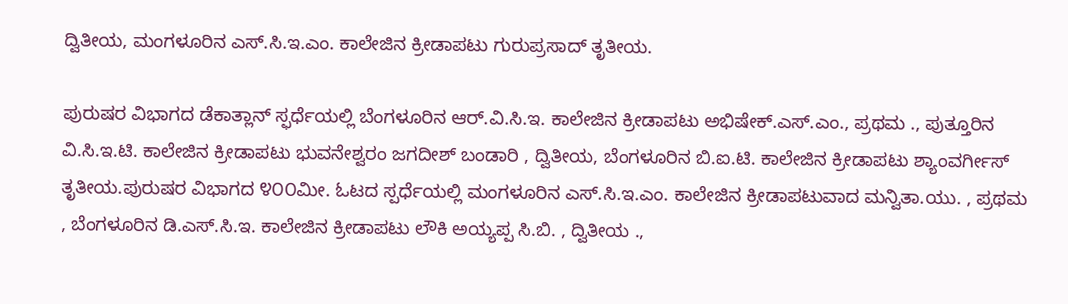ದ್ವಿತೀಯ, ಮಂಗಳೂರಿನ ಎಸ್.ಸಿ.ಇ.ಎಂ. ಕಾಲೇಜಿನ ಕ್ರೀಡಾಪಟು ಗುರುಪ್ರಸಾದ್ ತೃತೀಯ.

ಪುರುಷರ ವಿಭಾಗದ ಡೆಕಾತ್ಲಾನ್ ಸ್ಫರ್ಧೆಯಲ್ಲಿ ಬೆಂಗಳೂರಿನ ಆರ್.ವಿ.ಸಿ.ಇ. ಕಾಲೇಜಿನ ಕ್ರೀಡಾಪಟು ಅಭಿಷೇಕ್.ಎಸ್.ಎಂ., ಪ್ರಥಮ ., ಪುತ್ತೂರಿನ ವಿ.ಸಿ.ಇ.ಟಿ. ಕಾಲೇಜಿನ ಕ್ರೀಡಾಪಟು ಭುವನೇಶ್ವರಂ ಜಗದೀಶ್ ಬಂಡಾರಿ , ದ್ವಿತೀಯ, ಬೆಂಗಳೂರಿನ ಬಿ.ಐ.ಟಿ. ಕಾಲೇಜಿನ ಕ್ರೀಡಾಪಟು ಶ್ಯಾಂವರ್ಗೀಸ್ ತೃತೀಯ.ಪುರುಷರ ವಿಭಾಗದ ೪೦೦ಮೀ. ಓಟದ ಸ್ಪರ್ಧೆಯಲ್ಲಿ ಮಂಗಳೂರಿನ ಎಸ್.ಸಿ.ಇ.ಎಂ. ಕಾಲೇಜಿನ ಕ್ರೀಡಾಪಟುವಾದ ಮನ್ವಿತಾ.ಯು. , ಪ್ರಥಮ , ಬೆಂಗಳೂರಿನ ಡಿ.ಎಸ್.ಸಿ.ಇ. ಕಾಲೇಜಿನ ಕ್ರೀಡಾಪಟು ಲೌಕಿ ಅಯ್ಯಪ್ಪ ಸಿ.ಬಿ. , ದ್ವಿತೀಯ .,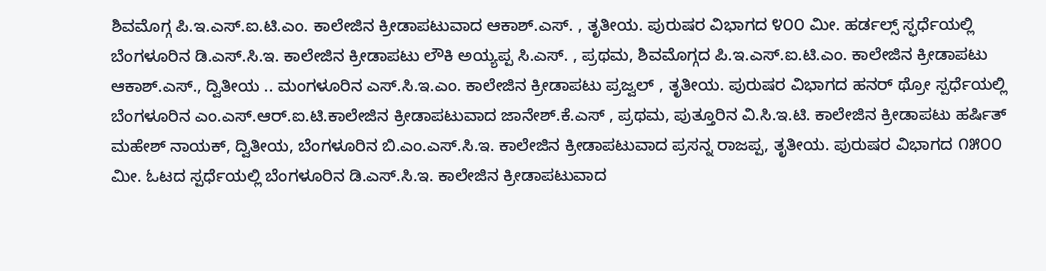ಶಿವಮೊಗ್ಗ ಪಿ.ಇ.ಎಸ್.ಐ.ಟಿ.ಎಂ. ಕಾಲೇಜಿನ ಕ್ರೀಡಾಪಟುವಾದ ಆಕಾಶ್.ಎಸ್. , ತೃತೀಯ. ಪುರುಷರ ವಿಭಾಗದ ೪೦೦ ಮೀ. ಹರ್ಡಲ್ಸ್ ಸ್ಫರ್ಧೆಯಲ್ಲಿ ಬೆಂಗಳೂರಿನ ಡಿ.ಎಸ್.ಸಿ.ಇ. ಕಾಲೇಜಿನ ಕ್ರೀಡಾಪಟು ಲೌಕಿ ಅಯ್ಯಪ್ಪ ಸಿ.ಎಸ್. , ಪ್ರಥಮ, ಶಿವಮೊಗ್ಗದ ಪಿ.ಇ.ಎಸ್.ಐ.ಟಿ.ಎಂ. ಕಾಲೇಜಿನ ಕ್ರೀಡಾಪಟು ಆಕಾಶ್.ಎಸ್., ದ್ವಿತೀಯ .. ಮಂಗಳೂರಿನ ಎಸ್.ಸಿ.ಇ.ಎಂ. ಕಾಲೇಜಿನ ಕ್ರೀಡಾಪಟು ಪ್ರಜ್ವಲ್ , ತೃತೀಯ. ಪುರುಷರ ವಿಭಾಗದ ಹನರ್ ಥ್ರೋ ಸ್ಪರ್ಧೆಯಲ್ಲಿ ಬೆಂಗಳೂರಿನ ಎಂ.ಎಸ್.ಆರ್.ಐ.ಟಿ.ಕಾಲೇಜಿನ ಕ್ರೀಡಾಪಟುವಾದ ಜಾನೇಶ್.ಕೆ.ಎಸ್ , ಪ್ರಥಮ, ಪುತ್ತೂರಿನ ವಿ.ಸಿ.ಇ.ಟಿ. ಕಾಲೇಜಿನ ಕ್ರೀಡಾಪಟು ಹರ್ಷಿತ್ ಮಹೇಶ್ ನಾಯಕ್, ದ್ವಿತೀಯ, ಬೆಂಗಳೂರಿನ ಬಿ.ಎಂ.ಎಸ್.ಸಿ.ಇ. ಕಾಲೇಜಿನ ಕ್ರೀಡಾಪಟುವಾದ ಪ್ರಸನ್ನ ರಾಜಪ್ಪ, ತೃತೀಯ. ಪುರುಷರ ವಿಭಾಗದ ೧೫೦೦ ಮೀ. ಓಟದ ಸ್ಪರ್ಧೆಯಲ್ಲಿ ಬೆಂಗಳೂರಿನ ಡಿ.ಎಸ್.ಸಿ.ಇ. ಕಾಲೇಜಿನ ಕ್ರೀಡಾಪಟುವಾದ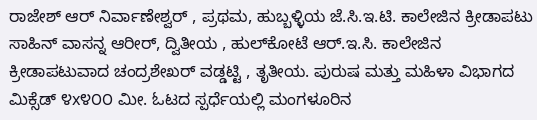ರಾಜೇಶ್ ಆರ್ ನಿರ್ವಾಣೇಶ್ವರ್ , ಪ್ರಥಮ, ಹುಬ್ಬಳ್ಳಿಯ ಜೆ.ಸಿ.ಇ.ಟಿ. ಕಾಲೇಜಿನ ಕ್ರೀಡಾಪಟು ಸಾಹಿನ್ ವಾಸನ್ನ ಆರೀರ್, ದ್ವಿತೀಯ , ಹುಲ್‌ಕೋಟೆ ಆರ್.ಇ.ಸಿ. ಕಾಲೇಜಿನ ಕ್ರೀಡಾಪಟುವಾದ ಚಂದ್ರಶೇಖರ್‌ ವಡ್ಡಟ್ಟಿ , ತೃತೀಯ. ಪುರುಷ ಮತ್ತು ಮಹಿಳಾ ವಿಭಾಗದ ಮಿಕ್ಸೆಡ್ ೪x೪೦೦ ಮೀ. ಓಟದ ಸ್ಪರ್ಧೆಯಲ್ಲಿ ಮಂಗಳೂರಿನ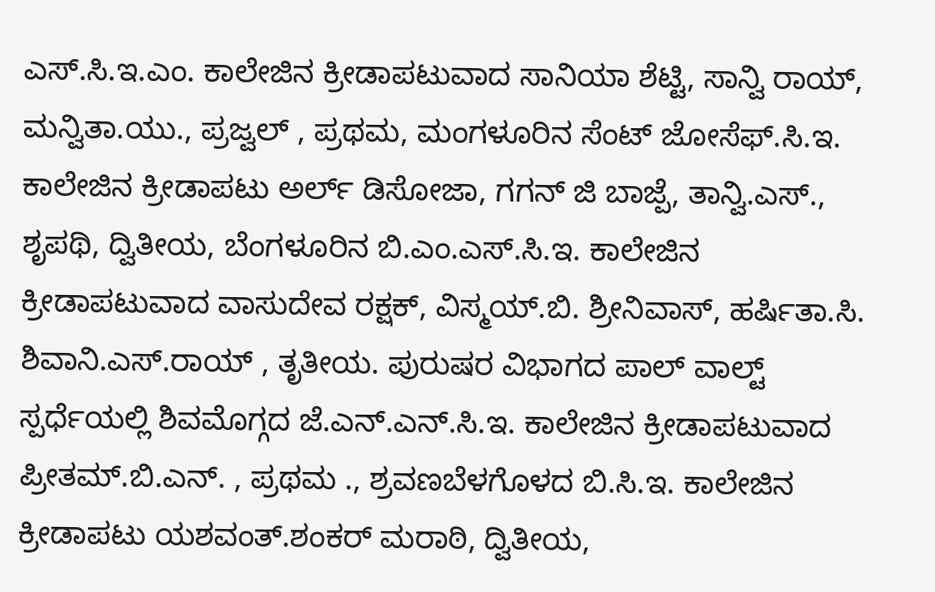ಎಸ್.ಸಿ.ಇ.ಎಂ. ಕಾಲೇಜಿನ ಕ್ರೀಡಾಪಟುವಾದ ಸಾನಿಯಾ ಶೆಟ್ಟಿ, ಸಾನ್ವಿ ರಾಯ್, ಮನ್ವಿತಾ.ಯು., ಪ್ರಜ್ವಲ್ , ಪ್ರಥಮ, ಮಂಗಳೂರಿನ ಸೆಂಟ್ ಜೋಸೆಫ್.ಸಿ.ಇ. ಕಾಲೇಜಿನ ಕ್ರೀಡಾಪಟು ಅರ್ಲ್ ಡಿಸೋಜಾ, ಗಗನ್ ಜಿ ಬಾಜ್ಪೆ, ತಾನ್ವಿ.ಎಸ್., ಶೃಪಥಿ, ದ್ವಿತೀಯ, ಬೆಂಗಳೂರಿನ ಬಿ.ಎಂ.ಎಸ್.ಸಿ.ಇ. ಕಾಲೇಜಿನ ಕ್ರೀಡಾಪಟುವಾದ ವಾಸುದೇವ ರಕ್ಷಕ್, ವಿಸ್ಮಯ್.ಬಿ. ಶ್ರೀನಿವಾಸ್, ಹರ್ಷಿತಾ.ಸಿ. ಶಿವಾನಿ.ಎಸ್.ರಾಯ್ , ತೃತೀಯ. ಪುರುಷರ ವಿಭಾಗದ ಪಾಲ್ ವಾಲ್ಟ್ ಸ್ಪರ್ಧೆಯಲ್ಲಿ ಶಿವಮೊಗ್ಗದ ಜೆ.ಎನ್.ಎನ್.ಸಿ.ಇ. ಕಾಲೇಜಿನ ಕ್ರೀಡಾಪಟುವಾದ ಪ್ರೀತಮ್.ಬಿ.ಎನ್. , ಪ್ರಥಮ ., ಶ್ರವಣಬೆಳಗೊಳದ ಬಿ.ಸಿ.ಇ. ಕಾಲೇಜಿನ ಕ್ರೀಡಾಪಟು ಯಶವಂತ್.ಶಂಕರ್ ಮರಾಠಿ, ದ್ವಿತೀಯ,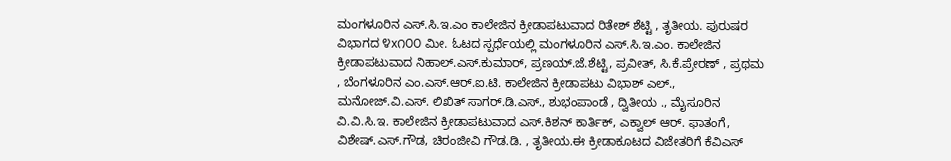ಮಂಗಳೂರಿನ ಎಸ್.ಸಿ.ಇ.ಎಂ ಕಾಲೇಜಿನ ಕ್ರೀಡಾಪಟುವಾದ ರಿತೇಶ್ ಶೆಟ್ಟಿ , ತೃತೀಯ. ಪುರುಷರ ವಿಭಾಗದ ೪x೧೦೦ ಮೀ. ಓಟದ ಸ್ಪರ್ಧೆಯಲ್ಲಿ ಮಂಗಳೂರಿನ ಎಸ್.ಸಿ.ಇ.ಎಂ. ಕಾಲೇಜಿನ ಕ್ರೀಡಾಪಟುವಾದ ನಿಹಾಲ್.ಎಸ್.ಕುಮಾರ್, ಪ್ರಣಯ್.ಜೆ.ಶೆಟ್ಟಿ, ಪ್ರವೀತ್, ಸಿ.ಕೆ.ಪ್ರೇರಣ್ , ಪ್ರಥಮ , ಬೆಂಗಳೂರಿನ ಎಂ.ಎಸ್.ಆರ್.ಐ.ಟಿ. ಕಾಲೇಜಿನ ಕ್ರೀಡಾಪಟು ವಿಭಾಶ್ ಎಲ್., ಮನೋಜ್.ವಿ.ಎಸ್. ಲಿಖಿತ್ ಸಾಗರ್.ಡಿ.ಎಸ್., ಶುಭಂಪಾಂಡೆ , ದ್ವಿತೀಯ ., ಮೈಸೂರಿನ ವಿ.ವಿ.ಸಿ.ಇ. ಕಾಲೇಜಿನ ಕ್ರೀಡಾಪಟುವಾದ ಎಸ್.ಕಿಶನ್ ಕಾರ್ತಿಕ್, ಎಕ್ವಾಲ್ ಆರ್. ಫಾತಂಗೆ, ವಿಶೇಷ್.ಎಸ್.ಗೌಡ, ಚಿರಂಜೀವಿ ಗೌಡ.ಡಿ. , ತೃತೀಯ.ಈ ಕ್ರೀಡಾಕೂಟದ ವಿಜೇತರಿಗೆ ಕೆವಿಎಸ್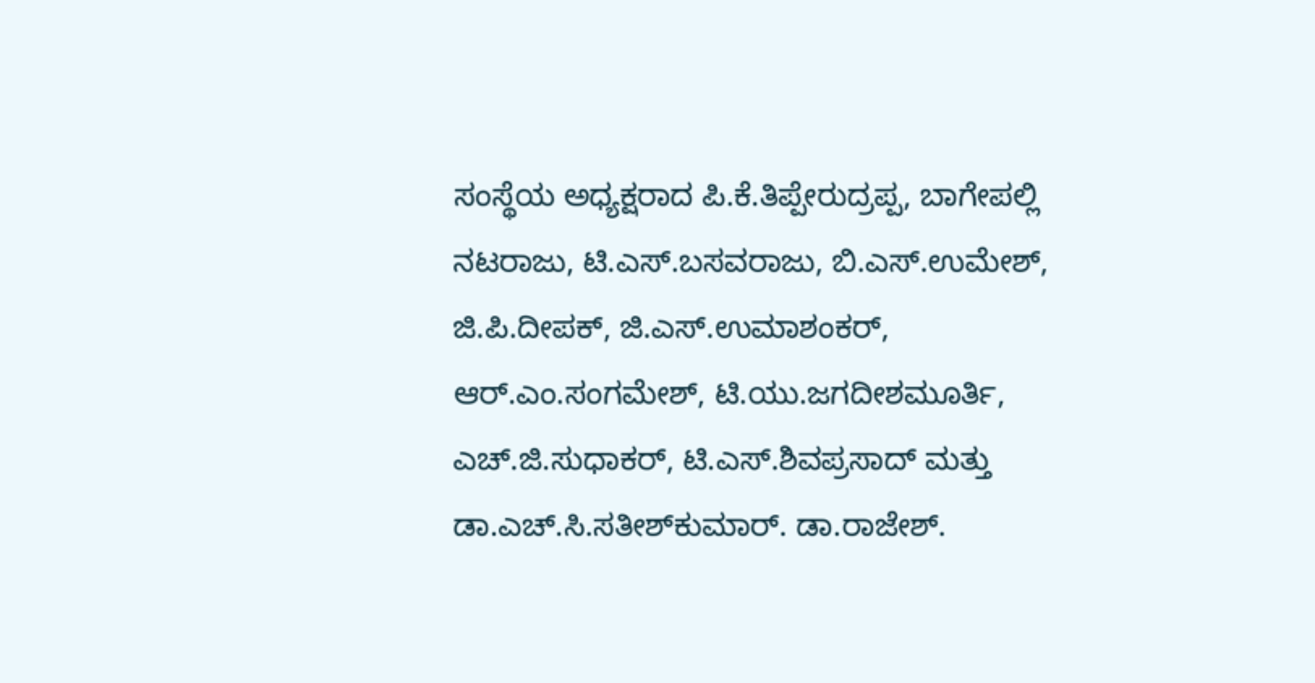ಸಂಸ್ಥೆಯ ಅಧ್ಯಕ್ಷರಾದ ಪಿ.ಕೆ.ತಿಪ್ಪೇರುದ್ರಪ್ಪ, ಬಾಗೇಪಲ್ಲಿ ನಟರಾಜು, ಟಿ.ಎಸ್.ಬಸವರಾಜು, ಬಿ.ಎಸ್.ಉಮೇಶ್, ಜಿ.ಪಿ.ದೀಪಕ್, ಜಿ.ಎಸ್.ಉಮಾಶಂಕರ್, ಆರ್.ಎಂ.ಸಂಗಮೇಶ್, ಟಿ.ಯು.ಜಗದೀಶಮೂರ್ತಿ, ಎಚ್.ಜಿ.ಸುಧಾಕರ್, ಟಿ.ಎಸ್.ಶಿವಪ್ರಸಾದ್ ಮತ್ತು ಡಾ.ಎಚ್.ಸಿ.ಸತೀಶ್‌ಕುಮಾರ್. ಡಾ.ರಾಜೇಶ್.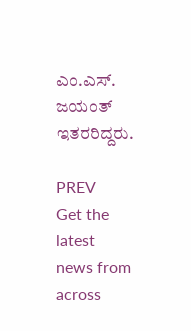ಎಂ.ಎಸ್. ಜಯಂತ್ ಇತರರಿದ್ದರು.

PREV
Get the latest news from across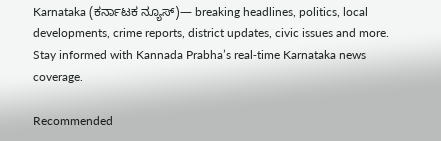Karnataka (ಕರ್ನಾಟಕ ನ್ಯೂಸ್)— breaking headlines, politics, local developments, crime reports, district updates, civic issues and more. Stay informed with Kannada Prabha’s real‑time Karnataka news coverage.

Recommended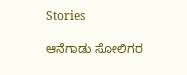Stories

ಆನೆಗಾಡು ಸೋಲಿಗರ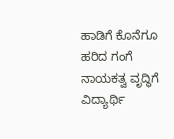ಹಾಡಿಗೆ ಕೊನೆಗೂ ಹರಿದ ಗಂಗೆ
ನಾಯಕತ್ವ ವೃದ್ಧಿಗೆ ವಿದ್ಯಾರ್ಥಿ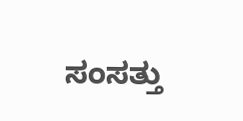ಸಂಸತ್ತು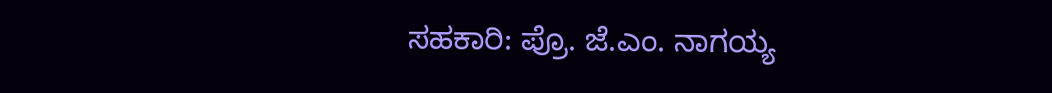ಸಹಕಾರಿ: ಪ್ರೊ. ಜೆ.ಎಂ. ನಾಗಯ್ಯ